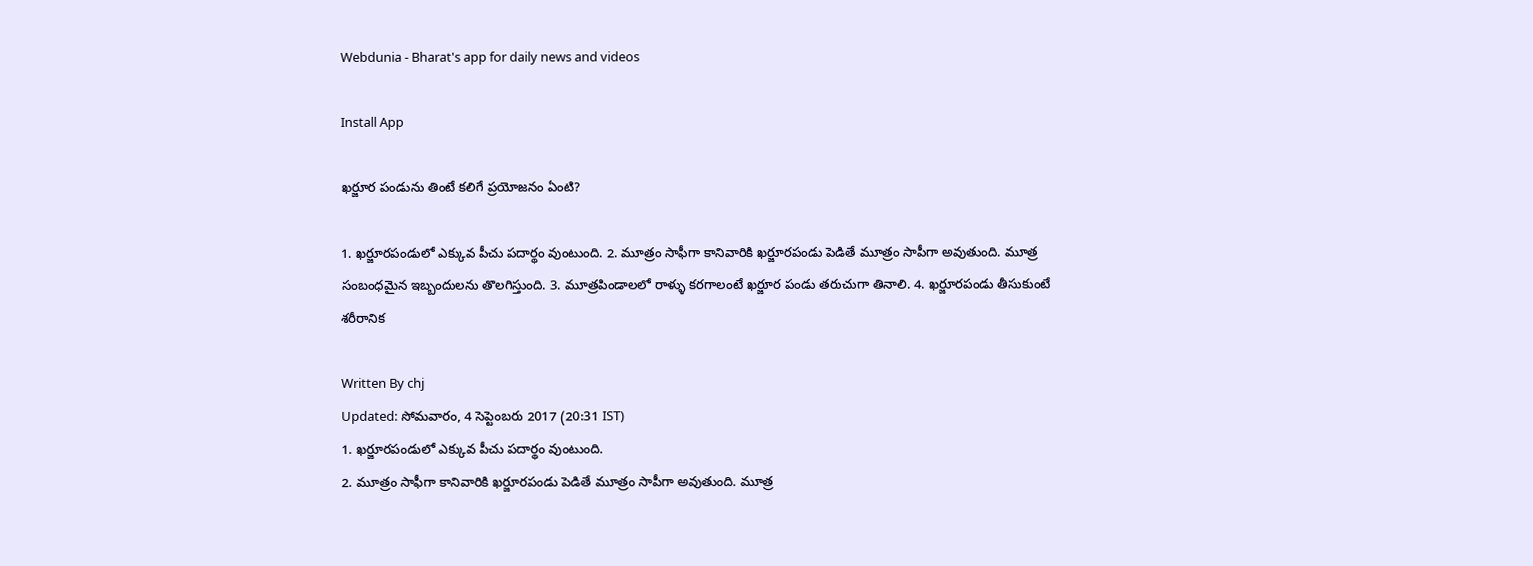Webdunia - Bharat's app for daily news and videos

Install App

ఖర్జూర పండును తింటే కలిగే ప్రయోజనం ఏంటి?

1. ఖర్జూరపండులో ఎక్కువ పీచు పదార్థం వుంటుంది. 2. మూత్రం సాఫీగా కానివారికి ఖర్జూరపండు పెడితే మూత్రం సాపీగా అవుతుంది. మూత్ర సంబంధమైన ఇబ్బందులను తొలగిస్తుంది. 3. మూత్రపిండాలలో రాళ్ళు కరగాలంటే ఖర్జూర పండు తరుచుగా తినాలి. 4. ఖర్జూరపండు తీసుకుంటే శరీరానిక

Written By chj
Updated: సోమవారం, 4 సెప్టెంబరు 2017 (20:31 IST)
1. ఖర్జూరపండులో ఎక్కువ పీచు పదార్థం వుంటుంది.
2. మూత్రం సాఫీగా కానివారికి ఖర్జూరపండు పెడితే మూత్రం సాపీగా అవుతుంది. మూత్ర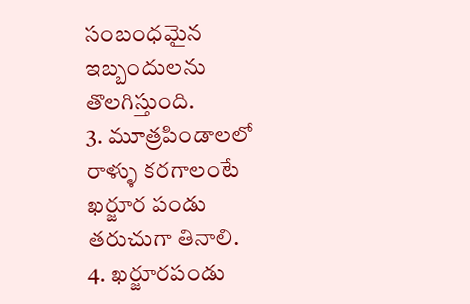సంబంధమైన ఇబ్బందులను తొలగిస్తుంది.
3. మూత్రపిండాలలో రాళ్ళు కరగాలంటే ఖర్జూర పండు తరుచుగా తినాలి.
4. ఖర్జూరపండు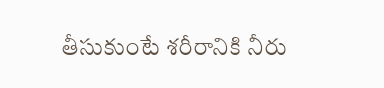తీసుకుంటే శరీరానికి నీరు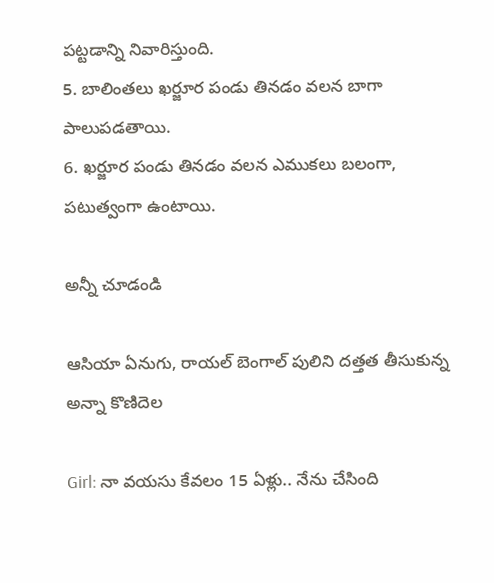పట్టడాన్ని నివారిస్తుంది.
5. బాలింతలు ఖర్జూర పండు తినడం వలన బాగా పాలుపడతాయి.
6. ఖర్జూర పండు తినడం వలన ఎముకలు బలంగా, పటుత్వంగా ఉంటాయి.

అన్నీ చూడండి

ఆసియా ఏనుగు, రాయల్ బెంగాల్ పులిని దత్తత తీసుకున్న అన్నా కొణిదెల

Girl: నా వయసు కేవలం 15 ఏళ్లు.. నేను చేసింది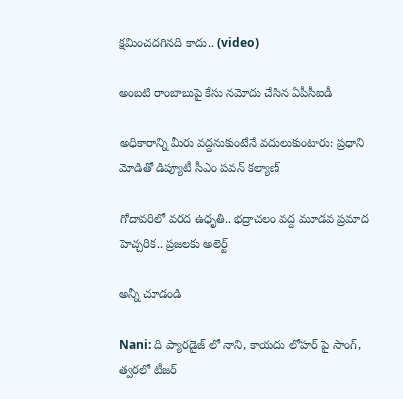క్షమించదగినది కాదు.. (video)

అంబటి రాంబాబుపై కేసు నమోదు చేసిన ఏపీసీఐడీ

అధికారాన్ని మీరు వద్దనుకుంటేనే వదులుకుంటారు: ప్రధాని మోడితో డిప్యూటీ సీఎం పవన్ కల్యాణ్

గోదావరిలో వరద ఉధృతి.. భద్రాచలం వద్ద మూడవ ప్రమాద హెచ్చరిక.. ప్రజలకు అలెర్ట్

అన్నీ చూడండి

Nani: ది ప్యారడైజ్ లో నాని, కాయదు లోహర్ పై సాంగ్, త్వరలో టీజర్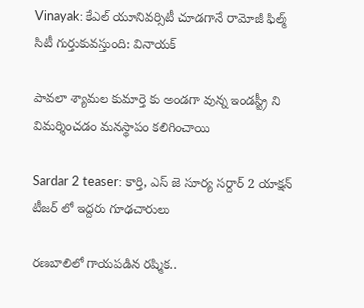Vinayak: కేఎల్ యూనివర్సిటీ చూడగానే రామోజీ ఫిల్మ్ సిటీ గుర్తుకువస్తుంది: వినాయక్

పావలా శ్యామల కుమార్తె కు అండగా వున్న ఇండస్ట్రీ ని విమర్శించడం మనస్థాపం కలిగించాయి

Sardar 2 teaser: కార్తి, ఎస్ జె సూర్య సర్దార్ 2 యాక్షన్ టీజర్ లో ఇద్దరు గూఢచారులు

రణబాలిలో గాయపడిన రష్మిక..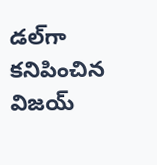డల్‌గా కనిపించిన విజయ్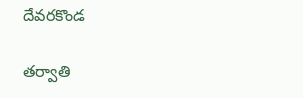దేవరకొండ

తర్వాతి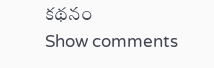కథనం
Show comments